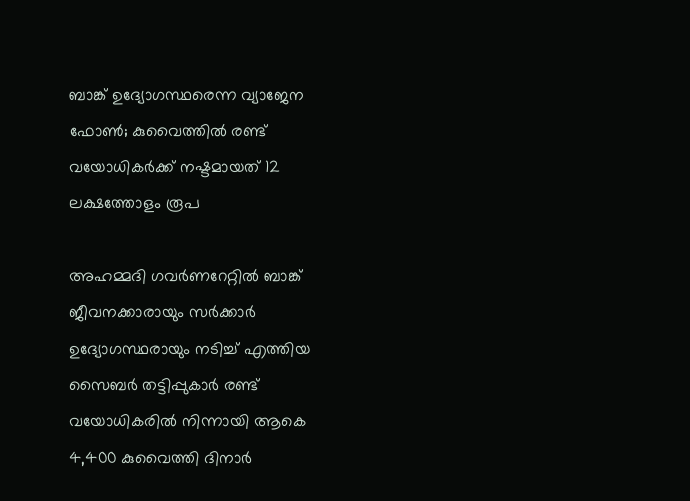ബാങ്ക് ഉദ്യോഗസ്ഥരെന്ന വ്യാജേന ഫോൺ; കുവൈത്തിൽ രണ്ട് വയോധികർക്ക് നഷ്ടമായത് 12 ലക്ഷത്തോളം രൂപ

അഹമ്മദി ഗവർണറേറ്റിൽ ബാങ്ക് ജീവനക്കാരായും സർക്കാർ ഉദ്യോഗസ്ഥരായും നടിച്ച് എത്തിയ സൈബർ തട്ടിപ്പുകാർ രണ്ട് വയോധികരിൽ നിന്നായി ആകെ 4,400 കുവൈത്തി ദിനാർ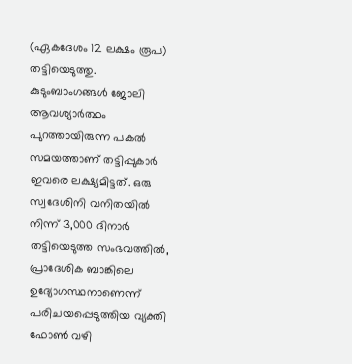(ഏകദേശം 12 ലക്ഷം രൂപ) തട്ടിയെടുത്തു. കുടുംബാംഗങ്ങൾ ജോലി ആവശ്യാർത്ഥം പുറത്തായിരുന്ന പകൽ സമയത്താണ് തട്ടിപ്പുകാർ ഇവരെ ലക്ഷ്യമിട്ടത്. ഒരു സ്വദേശിനി വനിതയിൽ നിന്ന് 3,000 ദിനാർ തട്ടിയെടുത്ത സംഭവത്തിൽ, പ്രാദേശിക ബാങ്കിലെ ഉദ്യോഗസ്ഥനാണെന്ന് പരിചയപ്പെടുത്തിയ വ്യക്തി ഫോൺ വഴി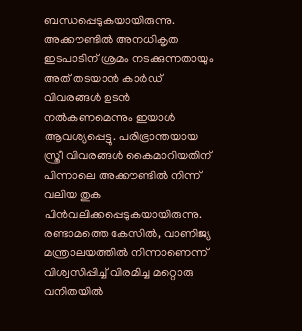ബന്ധപ്പെടുകയായിരുന്നു. അക്കൗണ്ടിൽ അനധികൃത ഇടപാടിന് ശ്രമം നടക്കുന്നതായും അത് തടയാൻ കാർഡ് വിവരങ്ങൾ ഉടൻ നൽകണമെന്നും ഇയാൾ ആവശ്യപ്പെട്ടു. പരിഭ്രാന്തയായ സ്ത്രീ വിവരങ്ങൾ കൈമാറിയതിന് പിന്നാലെ അക്കൗണ്ടിൽ നിന്ന് വലിയ തുക പിൻവലിക്കപ്പെടുകയായിരുന്നു. രണ്ടാമത്തെ കേസിൽ, വാണിജ്യ മന്ത്രാലയത്തിൽ നിന്നാണെന്ന് വിശ്വസിപ്പിച്ച് വിരമിച്ച മറ്റൊരു വനിതയിൽ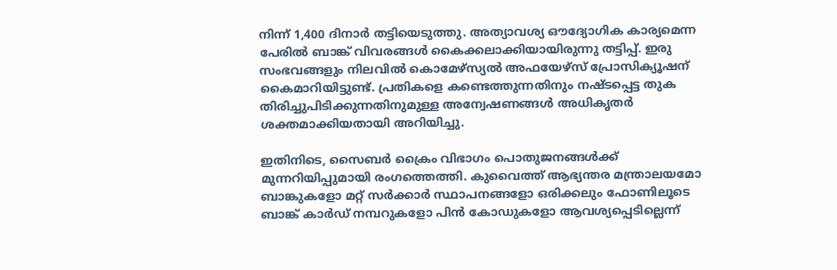നിന്ന് 1,400 ദിനാർ തട്ടിയെടുത്തു. അത്യാവശ്യ ഔദ്യോഗിക കാര്യമെന്ന പേരിൽ ബാങ്ക് വിവരങ്ങൾ കൈക്കലാക്കിയായിരുന്നു തട്ടിപ്പ്. ഇരു സംഭവങ്ങളും നിലവിൽ കൊമേഴ്‌സ്യൽ അഫയേഴ്‌സ് പ്രോസിക്യൂഷന് കൈമാറിയിട്ടുണ്ട്. പ്രതികളെ കണ്ടെത്തുന്നതിനും നഷ്ടപ്പെട്ട തുക തിരിച്ചുപിടിക്കുന്നതിനുമുള്ള അന്വേഷണങ്ങൾ അധികൃതർ ശക്തമാക്കിയതായി അറിയിച്ചു.

ഇതിനിടെ, സൈബർ ക്രൈം വിഭാഗം പൊതുജനങ്ങൾക്ക് മുന്നറിയിപ്പുമായി രംഗത്തെത്തി. കുവൈത്ത് ആഭ്യന്തര മന്ത്രാലയമോ ബാങ്കുകളോ മറ്റ് സർക്കാർ സ്ഥാപനങ്ങളോ ഒരിക്കലും ഫോണിലൂടെ ബാങ്ക് കാർഡ് നമ്പറുകളോ പിൻ കോഡുകളോ ആവശ്യപ്പെടില്ലെന്ന്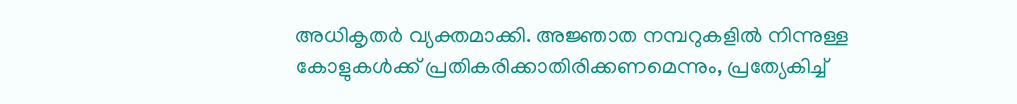അധികൃതർ വ്യക്തമാക്കി. അജ്ഞാത നമ്പറുകളിൽ നിന്നുള്ള കോളുകൾക്ക് പ്രതികരിക്കാതിരിക്കണമെന്നും, പ്രത്യേകിച്ച്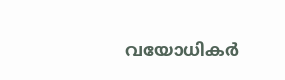വയോധികർ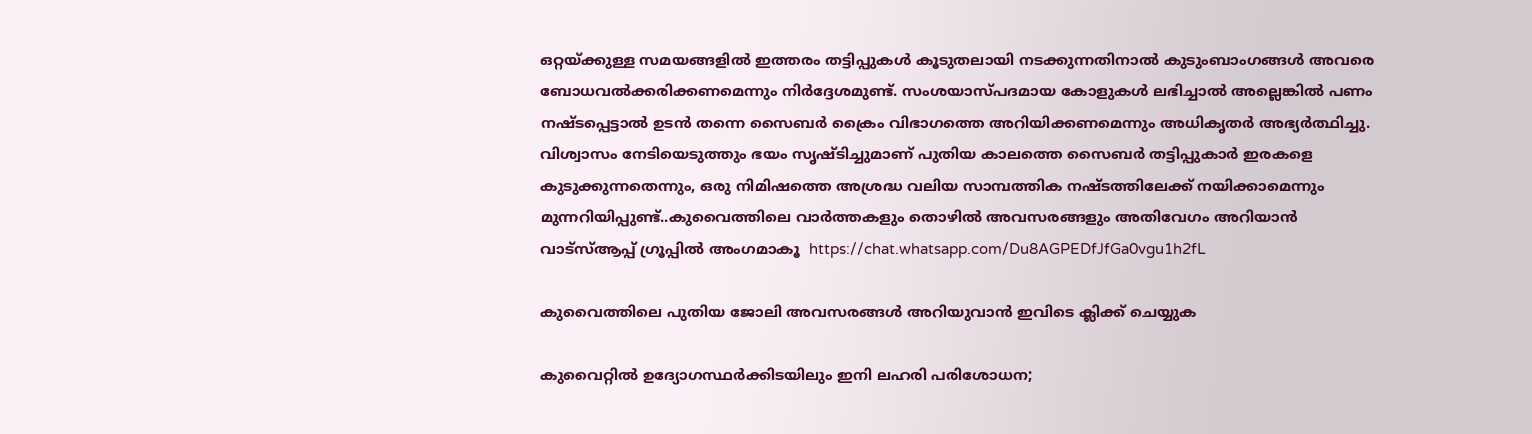ഒറ്റയ്ക്കുള്ള സമയങ്ങളിൽ ഇത്തരം തട്ടിപ്പുകൾ കൂടുതലായി നടക്കുന്നതിനാൽ കുടുംബാംഗങ്ങൾ അവരെ ബോധവൽക്കരിക്കണമെന്നും നിർദ്ദേശമുണ്ട്. സംശയാസ്പദമായ കോളുകൾ ലഭിച്ചാൽ അല്ലെങ്കിൽ പണം നഷ്ടപ്പെട്ടാൽ ഉടൻ തന്നെ സൈബർ ക്രൈം വിഭാഗത്തെ അറിയിക്കണമെന്നും അധികൃതർ അഭ്യർത്ഥിച്ചു. വിശ്വാസം നേടിയെടുത്തും ഭയം സൃഷ്ടിച്ചുമാണ് പുതിയ കാലത്തെ സൈബർ തട്ടിപ്പുകാർ ഇരകളെ കുടുക്കുന്നതെന്നും, ഒരു നിമിഷത്തെ അശ്രദ്ധ വലിയ സാമ്പത്തിക നഷ്ടത്തിലേക്ക് നയിക്കാമെന്നും മുന്നറിയിപ്പുണ്ട്..കുവൈത്തിലെ വാർത്തകളും തൊഴിൽ അവസരങ്ങളും അതിവേഗം അറിയാൻ വാട്സ്ആപ്പ് ഗ്രൂപ്പിൽ അംഗമാകൂ  https://chat.whatsapp.com/Du8AGPEDfJfGa0vgu1h2fL

കുവൈത്തിലെ പുതിയ ജോലി അവസരങ്ങൾ അറിയുവാൻ ഇവിടെ ക്ലിക്ക് ചെയ്യുക

കുവൈറ്റിൽ ഉദ്യോഗസ്ഥർക്കിടയിലും ഇനി ലഹരി പരിശോധന;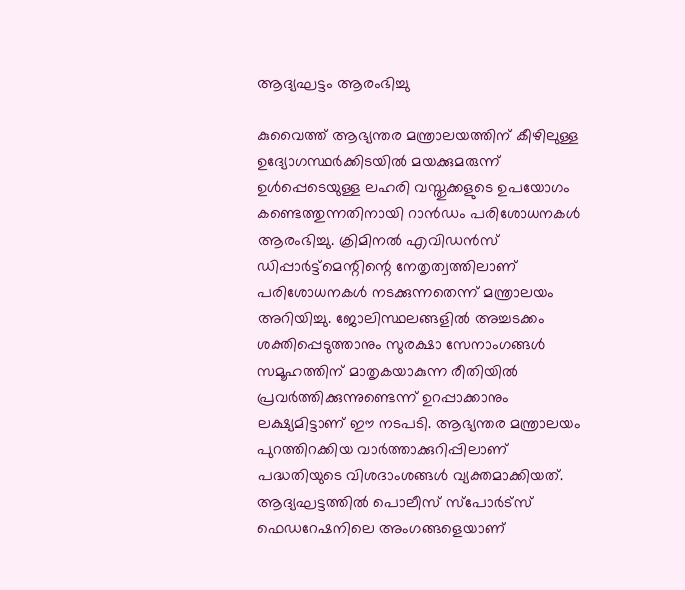ആദ്യഘട്ടം ആരംഭിച്ചു

കുവൈത്ത് ആഭ്യന്തര മന്ത്രാലയത്തിന് കീഴിലുള്ള ഉദ്യോഗസ്ഥർക്കിടയിൽ മയക്കുമരുന്ന് ഉൾപ്പെടെയുള്ള ലഹരി വസ്തുക്കളുടെ ഉപയോഗം കണ്ടെത്തുന്നതിനായി റാൻഡം പരിശോധനകൾ ആരംഭിച്ചു. ക്രിമിനൽ എവിഡൻസ് ഡിപ്പാർട്ട്‌മെന്റിന്റെ നേതൃത്വത്തിലാണ് പരിശോധനകൾ നടക്കുന്നതെന്ന് മന്ത്രാലയം അറിയിച്ചു. ജോലിസ്ഥലങ്ങളിൽ അച്ചടക്കം ശക്തിപ്പെടുത്താനും സുരക്ഷാ സേനാംഗങ്ങൾ സമൂഹത്തിന് മാതൃകയാകുന്ന രീതിയിൽ പ്രവർത്തിക്കുന്നുണ്ടെന്ന് ഉറപ്പാക്കാനും ലക്ഷ്യമിട്ടാണ് ഈ നടപടി. ആഭ്യന്തര മന്ത്രാലയം പുറത്തിറക്കിയ വാർത്താക്കുറിപ്പിലാണ് പദ്ധതിയുടെ വിശദാംശങ്ങൾ വ്യക്തമാക്കിയത്. ആദ്യഘട്ടത്തിൽ പൊലീസ് സ്പോർട്സ് ഫെഡറേഷനിലെ അംഗങ്ങളെയാണ്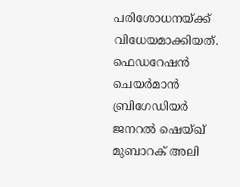പരിശോധനയ്ക്ക് വിധേയമാക്കിയത്. ഫെഡറേഷൻ ചെയർമാൻ ബ്രിഗേഡിയർ ജനറൽ ഷെയ്ഖ് മുബാറക് അലി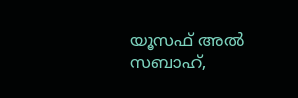യൂസഫ് അൽ സബാഹ്,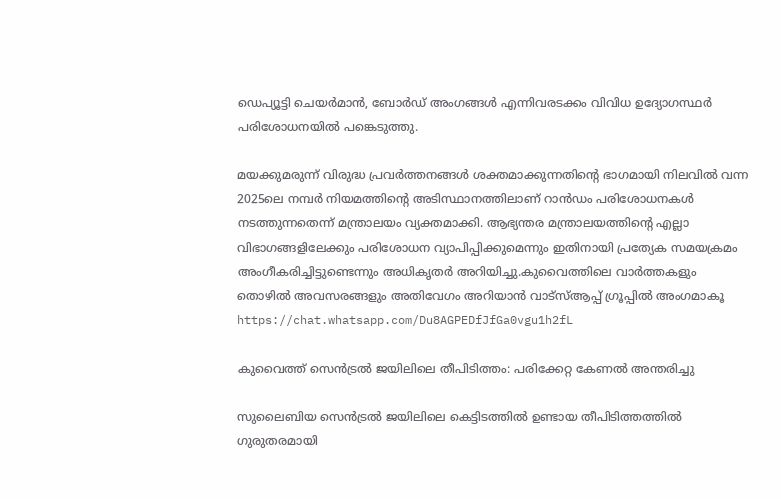ഡെപ്യൂട്ടി ചെയർമാൻ, ബോർഡ് അംഗങ്ങൾ എന്നിവരടക്കം വിവിധ ഉദ്യോഗസ്ഥർ പരിശോധനയിൽ പങ്കെടുത്തു.

മയക്കുമരുന്ന് വിരുദ്ധ പ്രവർത്തനങ്ങൾ ശക്തമാക്കുന്നതിന്റെ ഭാഗമായി നിലവിൽ വന്ന 2025ലെ നമ്പർ നിയമത്തിന്റെ അടിസ്ഥാനത്തിലാണ് റാൻഡം പരിശോധനകൾ നടത്തുന്നതെന്ന് മന്ത്രാലയം വ്യക്തമാക്കി. ആഭ്യന്തര മന്ത്രാലയത്തിന്റെ എല്ലാ വിഭാഗങ്ങളിലേക്കും പരിശോധന വ്യാപിപ്പിക്കുമെന്നും ഇതിനായി പ്രത്യേക സമയക്രമം അംഗീകരിച്ചിട്ടുണ്ടെന്നും അധികൃതർ അറിയിച്ചു.കുവൈത്തിലെ വാർത്തകളും തൊഴിൽ അവസരങ്ങളും അതിവേഗം അറിയാൻ വാട്സ്ആപ്പ് ഗ്രൂപ്പിൽ അംഗമാകൂ  https://chat.whatsapp.com/Du8AGPEDfJfGa0vgu1h2fL

കുവൈത്ത് സെൻട്രൽ ജയിലിലെ തീപിടിത്തം: പരിക്കേറ്റ കേണൽ അന്തരിച്ചു

സുലൈബിയ സെൻട്രൽ ജയിലിലെ കെട്ടിടത്തിൽ ഉണ്ടായ തീപിടിത്തത്തിൽ ഗുരുതരമായി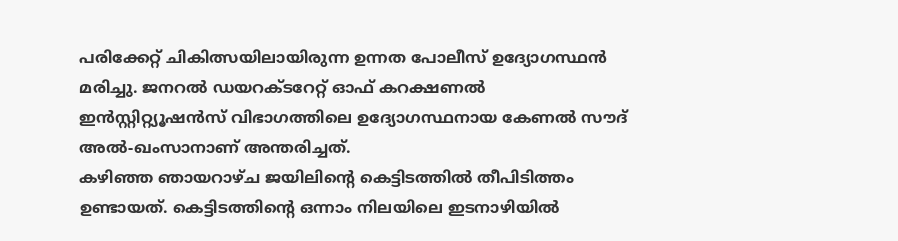പരിക്കേറ്റ് ചികിത്സയിലായിരുന്ന ഉന്നത പോലീസ് ഉദ്യോഗസ്ഥൻ മരിച്ചു. ജനറൽ ഡയറക്ടറേറ്റ് ഓഫ് കറക്ഷണൽ ഇൻസ്റ്റിറ്റ്യൂഷൻസ് വിഭാഗത്തിലെ ഉദ്യോഗസ്ഥനായ കേണൽ സൗദ് അൽ-ഖംസാനാണ് അന്തരിച്ചത്.
കഴിഞ്ഞ ഞായറാഴ്ച ജയിലിന്റെ കെട്ടിടത്തിൽ തീപിടിത്തം ഉണ്ടായത്. കെട്ടിടത്തിന്റെ ഒന്നാം നിലയിലെ ഇടനാഴിയിൽ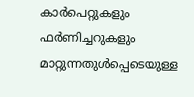കാർപെറ്റുകളും ഫർണിച്ചറുകളും മാറ്റുന്നതുൾപ്പെടെയുള്ള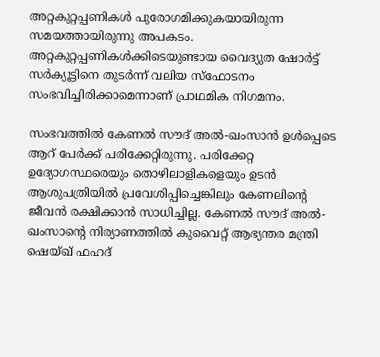അറ്റകുറ്റപ്പണികൾ പുരോഗമിക്കുകയായിരുന്ന സമയത്തായിരുന്നു അപകടം. അറ്റകുറ്റപ്പണികൾക്കിടെയുണ്ടായ വൈദ്യുത ഷോർട്ട് സർക്യൂട്ടിനെ തുടർന്ന് വലിയ സ്ഫോടനം സംഭവിച്ചിരിക്കാമെന്നാണ് പ്രാഥമിക നിഗമനം.

സംഭവത്തിൽ കേണൽ സൗദ് അൽ-ഖംസാൻ ഉൾപ്പെടെ ആറ് പേർക്ക് പരിക്കേറ്റിരുന്നു. പരിക്കേറ്റ ഉദ്യോഗസ്ഥരെയും തൊഴിലാളികളെയും ഉടൻ ആശുപത്രിയിൽ പ്രവേശിപ്പിച്ചെങ്കിലും കേണലിന്റെ ജീവൻ രക്ഷിക്കാൻ സാധിച്ചില്ല. കേണൽ സൗദ് അൽ-ഖംസാന്റെ നിര്യാണത്തിൽ കുവൈറ്റ് ആഭ്യന്തര മന്ത്രി ഷെയ്ഖ് ഫഹദ്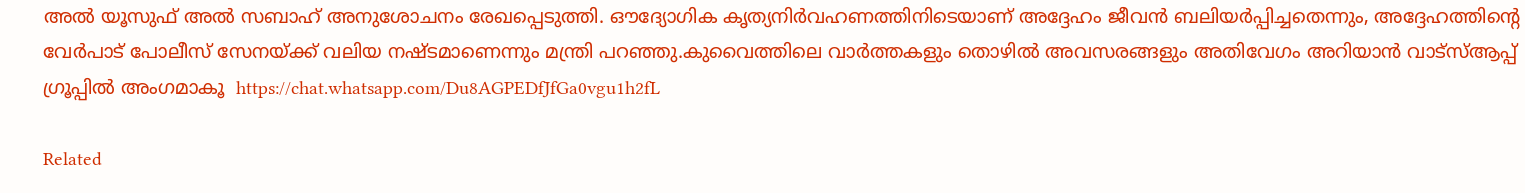അൽ യൂസുഫ് അൽ സബാഹ് അനുശോചനം രേഖപ്പെടുത്തി. ഔദ്യോഗിക കൃത്യനിർവഹണത്തിനിടെയാണ് അദ്ദേഹം ജീവൻ ബലിയർപ്പിച്ചതെന്നും, അദ്ദേഹത്തിന്റെ വേർപാട് പോലീസ് സേനയ്ക്ക് വലിയ നഷ്ടമാണെന്നും മന്ത്രി പറഞ്ഞു.കുവൈത്തിലെ വാർത്തകളും തൊഴിൽ അവസരങ്ങളും അതിവേഗം അറിയാൻ വാട്സ്ആപ്പ് ഗ്രൂപ്പിൽ അംഗമാകൂ  https://chat.whatsapp.com/Du8AGPEDfJfGa0vgu1h2fL

Related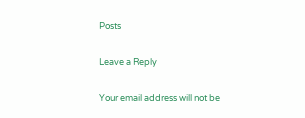Posts

Leave a Reply

Your email address will not be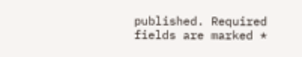published. Required fields are marked *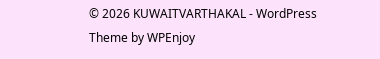© 2026 KUWAITVARTHAKAL - WordPress Theme by WPEnjoy